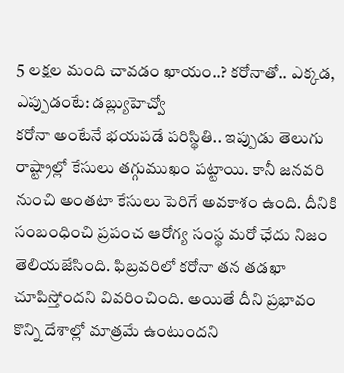5 లక్షల మంది చావడం ఖాయం..? కరోనాతో.. ఎక్కడ, ఎప్పుడంటే: డబ్ల్యుహెచ్వో
కరోనా అంటేనే భయపడే పరిస్థితి.. ఇప్పుడు తెలుగు రాష్ట్రాల్లో కేసులు తగ్గుముఖం పట్టాయి. కానీ జనవరి నుంచి అంతటా కేసులు పెరిగే అవకాశం ఉంది. దీనికి సంబంధించి ప్రపంచ ఆరోగ్య సంస్థ మరో ఛేదు నిజం తెలియజేసింది. ఫిబ్రవరిలో కరోనా తన తడఖా చూపిస్తోందని వివరించింది. అయితే దీని ప్రభావం కొన్ని దేశాల్లో మాత్రమే ఉంటుందని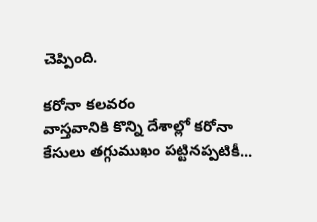చెప్పింది.

కరోనా కలవరం
వాస్తవానికి కొన్ని దేశాల్లో కరోనా కేసులు తగ్గుముఖం పట్టినప్పటికీ...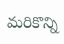మరికొన్ని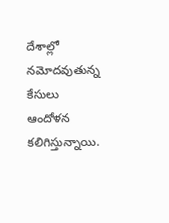దేశాల్లో నమోదవుతున్న కేసులు ఆందోళన కలిగిస్తున్నాయి.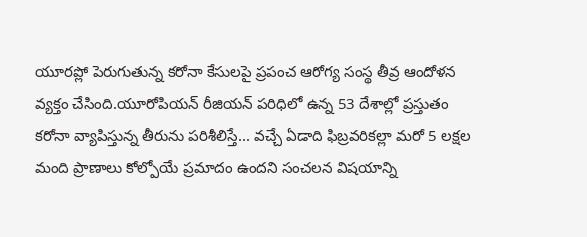యూరప్లో పెరుగుతున్న కరోనా కేసులపై ప్రపంచ ఆరోగ్య సంస్థ తీవ్ర ఆందోళన వ్యక్తం చేసింది.యూరోపియన్ రీజియన్ పరిధిలో ఉన్న 53 దేశాల్లో ప్రస్తుతం కరోనా వ్యాపిస్తున్న తీరును పరిశీలిస్తే... వచ్చే ఏడాది ఫిబ్రవరికల్లా మరో 5 లక్షల మంది ప్రాణాలు కోల్పోయే ప్రమాదం ఉందని సంచలన విషయాన్ని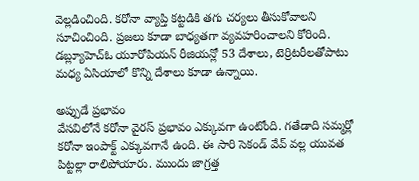వెల్లడించింది. కరోనా వ్యాప్తి కట్టడికి తగు చర్యలు తీసుకోవాలని సూచించింది. ప్రజలు కూడా బాధ్యతగా వ్యవహరించాలని కోరింది. డబ్ల్యూహెచ్ఓ యూరోపియన్ రీజియన్లో 53 దేశాలు, టెర్రిటరీలతోపాటు మధ్య ఏసియాలో కొన్ని దేశాలు కూడా ఉన్నాయి.

అప్పుడే ప్రభావం
వేసవిలోనే కరోనా వైరస్ ప్రభావం ఎక్కువగా ఉంటోంది. గతేడాది సమ్మర్లో కరోనా ఇంపాక్ట్ ఎక్కువగానే ఉంది. ఈ సారి సెకండ్ వేవ్ వల్ల యువత పిట్టల్లా రాలిపోయారు. ముందు జాగ్రత్త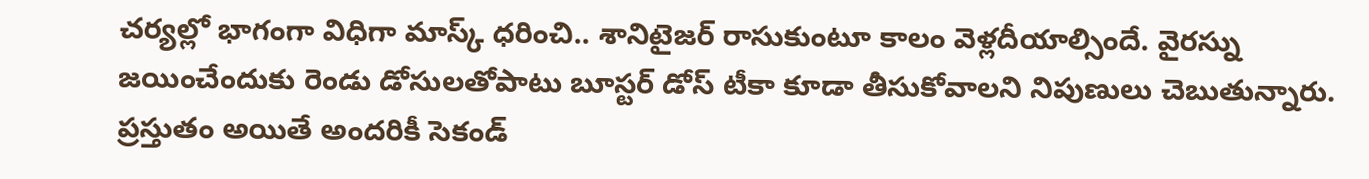చర్యల్లో భాగంగా విధిగా మాస్క్ ధరించి.. శానిటైజర్ రాసుకుంటూ కాలం వెళ్లదీయాల్సిందే. వైరస్ను జయించేందుకు రెండు డోసులతోపాటు బూస్టర్ డోస్ టీకా కూడా తీసుకోవాలని నిపుణులు చెబుతున్నారు. ప్రస్తుతం అయితే అందరికీ సెకండ్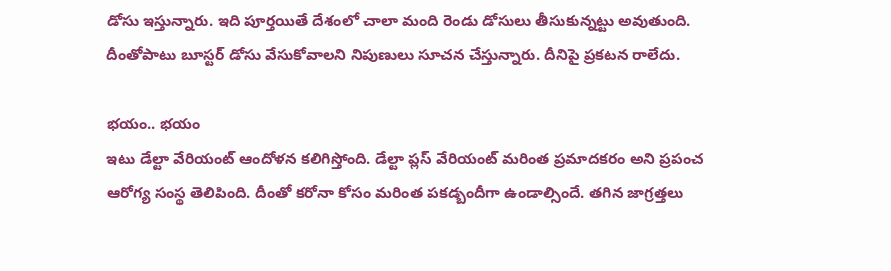డోసు ఇస్తున్నారు. ఇది పూర్తయితే దేశంలో చాలా మంది రెండు డోసులు తీసుకున్నట్టు అవుతుంది. దీంతోపాటు బూస్టర్ డోసు వేసుకోవాలని నిపుణులు సూచన చేస్తున్నారు. దీనిపై ప్రకటన రాలేదు.

భయం.. భయం
ఇటు డేల్టా వేరియంట్ ఆందోళన కలిగిస్తోంది. డేల్టా ప్లస్ వేరియంట్ మరింత ప్రమాదకరం అని ప్రపంచ ఆరోగ్య సంస్థ తెలిపింది. దీంతో కరోనా కోసం మరింత పకడ్బందీగా ఉండాల్సిందే. తగిన జాగ్రత్తలు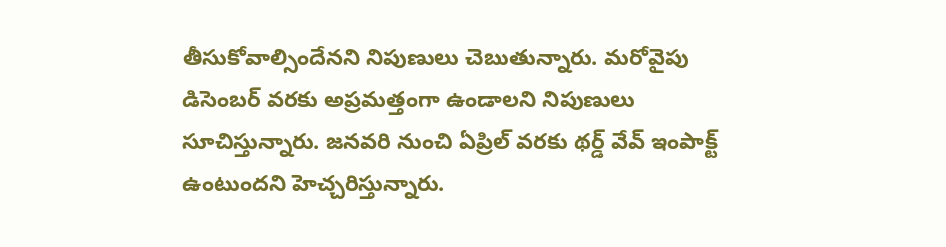తీసుకోవాల్సిందేనని నిపుణులు చెబుతున్నారు. మరోవైపు డిసెంబర్ వరకు అప్రమత్తంగా ఉండాలని నిపుణులు సూచిస్తున్నారు. జనవరి నుంచి ఏప్రిల్ వరకు థర్డ్ వేవ్ ఇంపాక్ట్ ఉంటుందని హెచ్చరిస్తున్నారు.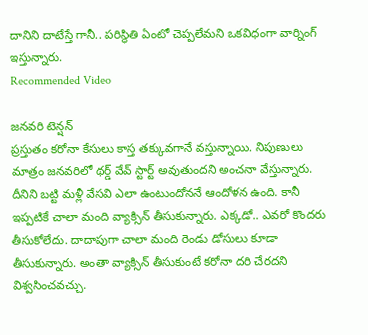దానిని దాటేస్తే గానీ.. పరిస్థితి ఏంటో చెప్పలేమని ఒకవిధంగా వార్నింగ్ ఇస్తున్నారు.
Recommended Video

జనవరి టెన్షన్
ప్రస్తుతం కరోనా కేసులు కాస్త తక్కువగానే వస్తున్నాయి. నిపుణులు మాత్రం జనవరిలో థర్డ్ వేవ్ స్టార్ట్ అవుతుందని అంచనా వేస్తున్నారు. దీనిని బట్టి మళ్లీ వేసవి ఎలా ఉంటుందోననే ఆందోళన ఉంది. కానీ ఇప్పటికే చాలా మంది వ్యాక్సిన్ తీసుకున్నారు. ఎక్కడో.. ఎవరో కొందరు తీసుకోలేదు. దాదాపుగా చాలా మంది రెండు డోసులు కూడా తీసుకున్నారు. అంతా వ్యాక్సిన్ తీసుకుంటే కరోనా దరి చేరదని విశ్వసించవచ్చు.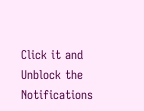Click it and Unblock the Notifications